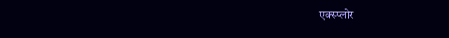एक्स्प्लोर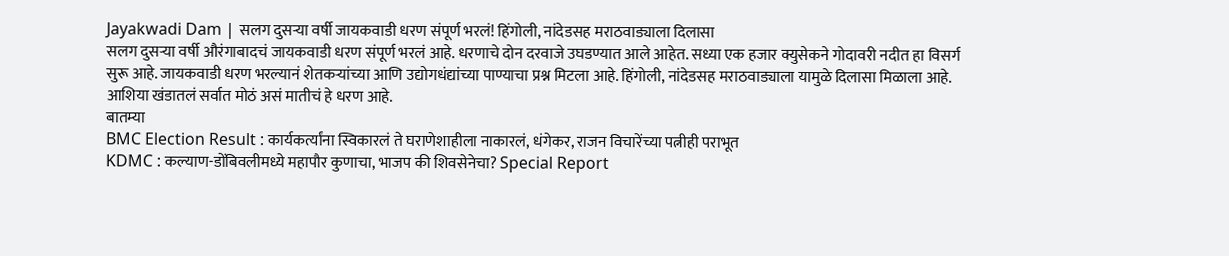Jayakwadi Dam | सलग दुसऱ्या वर्षी जायकवाडी धरण संपूर्ण भरलं! हिंगोली, नांदेडसह मराठवाड्याला दिलासा
सलग दुसऱ्या वर्षी औरंगाबादचं जायकवाडी धरण संपूर्ण भरलं आहे. धरणाचे दोन दरवाजे उघडण्यात आले आहेत. सध्या एक हजार क्युसेकने गोदावरी नदीत हा विसर्ग सुरू आहे. जायकवाडी धरण भरल्यानं शेतकऱ्यांच्या आणि उद्योगधंद्यांच्या पाण्याचा प्रश्न मिटला आहे. हिंगोली, नांदेडसह मराठवाड्याला यामुळे दिलासा मिळाला आहे. आशिया खंडातलं सर्वात मोठं असं मातीचं हे धरण आहे.
बातम्या
BMC Election Result : कार्यकर्त्यांना स्विकारलं ते घराणेशाहीला नाकारलं, धंगेकर, राजन विचारेंच्या पत्नीही पराभूत
KDMC : कल्याण-डोंबिवलीमध्ये महापौर कुणाचा, भाजप की शिवसेनेचा? Special Report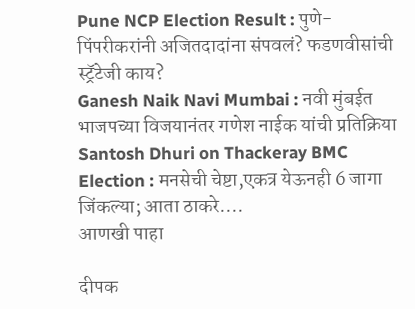Pune NCP Election Result : पुणे-पिंपरीकरांनी अजितदादांना संपवलं? फडणवीसांची स्ट्रॅटेजी काय?
Ganesh Naik Navi Mumbai : नवी मुंबईत भाजपच्या विजयानंतर गणेश नाईक यांची प्रतिक्रिया
Santosh Dhuri on Thackeray BMC Election : मनसेची चेष्टा,एकत्र येऊनही 6 जागा जिंकल्या; आता ठाकरे....
आणखी पाहा

दीपक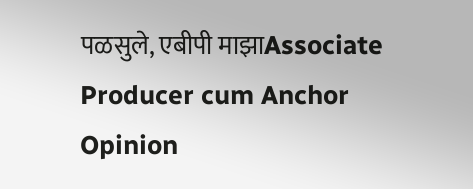पळसुले, एबीपी माझाAssociate Producer cum Anchor
Opinion